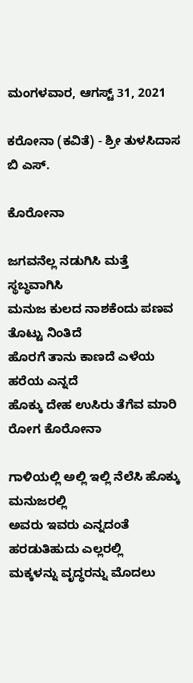ಮಂಗಳವಾರ, ಆಗಸ್ಟ್ 31, 2021

ಕರೋನಾ (ಕವಿತೆ) - ಶ್ರೀ ತುಳಸಿದಾಸ ಬಿ ಎಸ್.

ಕೊರೋನಾ

ಜಗವನೆಲ್ಲ ನಡುಗಿಸಿ ಮತ್ತೆ ಸ್ಥಬ್ಧವಾಗಿಸಿ
ಮನುಜ ಕುಲದ ನಾಶಕೆಂದು ಪಣವ ತೊಟ್ಟು ನಿಂತಿದೆ
ಹೊರಗೆ ತಾನು ಕಾಣದೆ ಎಳೆಯ ಹರೆಯ ಎನ್ನದೆ
ಹೊಕ್ಕು ದೇಹ ಉಸಿರು ತೆಗೆವ ಮಾರಿ ರೋಗ ಕೊರೋನಾ

ಗಾಳಿಯಲ್ಲಿ ಅಲ್ಲಿ ಇಲ್ಲಿ ನೆಲೆಸಿ ಹೊಕ್ಕು ಮನುಜರಲ್ಲಿ
ಅವರು ಇವರು ಎನ್ನದಂತೆ ಹರಡುತಿಹುದು ಎಲ್ಲರಲ್ಲಿ
ಮಕ್ಕಳನ್ನು ವೃದ್ಧರನ್ನು ಮೊದಲು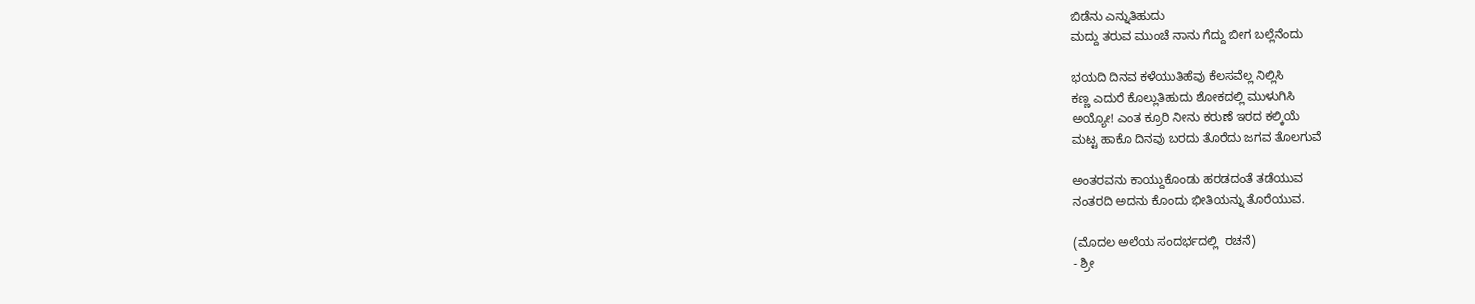ಬಿಡೆನು ಎನ್ನುತಿಹುದು
ಮದ್ದು ತರುವ ಮುಂಚೆ ನಾನು ಗೆದ್ದು ಬೀಗ ಬಲ್ಲೆನೆಂದು

ಭಯದಿ ದಿನವ ಕಳೆಯುತಿಹೆವು ಕೆಲಸವೆಲ್ಲ ನಿಲ್ಲಿಸಿ
ಕಣ್ಣ ಎದುರೆ ಕೊಲ್ಲುತಿಹುದು ಶೋಕದಲ್ಲಿ ಮುಳುಗಿಸಿ
ಅಯ್ಯೋ! ಎಂತ ಕ್ರೂರಿ ನೀನು ಕರುಣೆ ಇರದ ಕಲ್ಕಿಯೆ
ಮಟ್ಟ ಹಾಕೊ ದಿನವು ಬರದು ತೊರೆದು ಜಗವ ತೊಲಗುವೆ

ಅಂತರವನು ಕಾಯ್ದುಕೊಂಡು ಹರಡದಂತೆ ತಡೆಯುವ
ನಂತರದಿ ಅದನು ಕೊಂದು ಭೀತಿಯನ್ನು ತೊರೆಯುವ.

(ಮೊದಲ ಅಲೆಯ ಸಂದರ್ಭದಲ್ಲಿ  ರಚನೆ)
- ಶ್ರೀ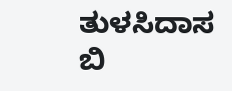ತುಳಸಿದಾಸ ಬಿ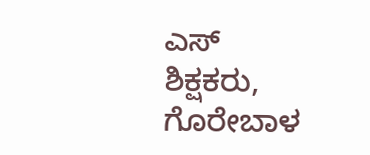ಎಸ್‌
ಶಿಕ್ಷಕರು, ಗೊರೇಬಾಳ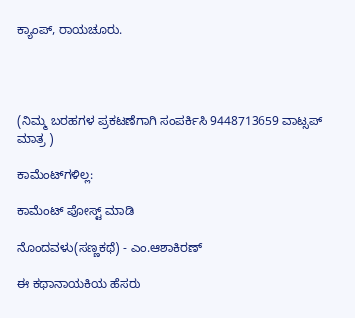ಕ್ಯಾಂಪ್, ರಾಯಚೂರು.




(ನಿಮ್ಮ ಬರಹಗಳ ಪ್ರಕಟಣೆಗಾಗಿ ಸಂಪರ್ಕಿಸಿ 9448713659 ವಾಟ್ಸಪ್ ಮಾತ್ರ )

ಕಾಮೆಂಟ್‌ಗಳಿಲ್ಲ:

ಕಾಮೆಂಟ್‌‌ ಪೋಸ್ಟ್‌ ಮಾಡಿ

ನೊಂದವಳು(ಸಣ್ಣಕಥೆ) - ಎಂ.ಆಶಾಕಿರಣ್

ಈ ಕಥಾನಾಯಕಿಯ ಹೆಸರು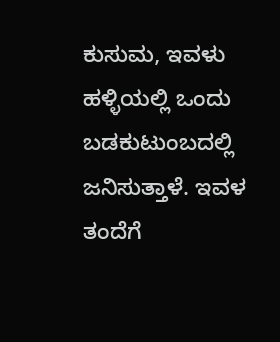ಕುಸುಮ, ಇವಳು ಹಳ್ಳಿಯಲ್ಲಿ ಒಂದು ಬಡಕುಟುಂಬದಲ್ಲಿ ಜನಿಸುತ್ತಾಳೆ. ಇವಳ ತಂದೆಗೆ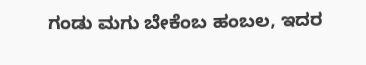ಗಂಡು ಮಗು ಬೇಕೆಂಬ ಹಂಬಲ, ಇದರ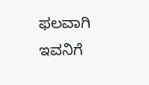ಫಲವಾಗಿ ಇವನಿಗೆ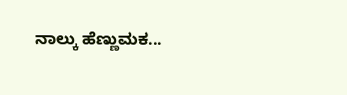ನಾಲ್ಕು ಹೆಣ್ಣುಮಕ...